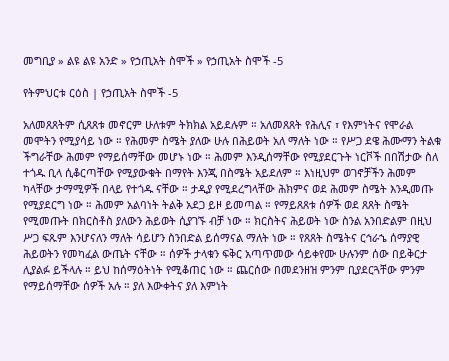መግቢያ » ልዩ ልዩ አንድ » የኃጢአት ስሞች » የኃጢአት ስሞች -5

የትምህርቱ ርዕስ | የኃጢአት ስሞች -5

አለመጸጸትም ሲጸጸቱ መኖርም ሁለቱም ትክክል አይደሉም ። አለመጸጸት የሕሊና ፣ የእምነትና የሞራል መሞትን የሚያሳይ ነው ። የሕመም ስሜት ያለው ሁሉ በሕይወት አለ ማለት ነው ። የሥጋ ደዌ ሕሙማን ትልቁ ችግራቸው ሕመም የማይሰማቸው መሆኑ ነው ። ሕመም እንዲሰማቸው የሚያደርጉት ነርቮች በበሽታው ስለ ተጎዱ ቢላ ሲቆርጣቸው የሚያውቁት በማየት እንጂ በስሜት አይደለም ። እነዚህም ወገኖቻችን ሕመም ካላቸው ታማሚዎች በላይ የተጎዱ ናቸው ። ታዲያ የሚደረግላቸው ሕክምና ወደ ሕመም ስሜት እንዲመጡ የሚያደርግ ነው ። ሕመም አልባነት ትልቅ አደጋ ይዞ ይመጣል ። የማይጸጸቱ ሰዎች ወደ ጸጸት ስሜት የሚመጡት በክርስቶስ ያለውን ሕይወት ሲያገኙ ብቻ ነው ። ክርስትና ሕይወት ነው ስንል አንበድልም በዚህ ሥጋ ፍጹም እንሆናለን ማለት ሳይሆን ስንበድል ይሰማናል ማለት ነው ። የጸጸት ስሜትና ርኅራኄ ሰማያዊ ሕይወትን የመካፈል ውጤት ናቸው ። ሰዎች ታላቁን ፍቅር አጣጥመው ሳይቀየሙ ሁሉንም ሰው በይቅርታ ሊያልፉ ይችላሉ ። ይህ ከሰማዕትነት የሚቆጠር ነው ። ጨርሰው በመደንዘዝ ምንም ቢያደርጓቸው ምንም የማይሰማቸው ሰዎች አሉ ። ያለ እውቀትና ያለ እምነት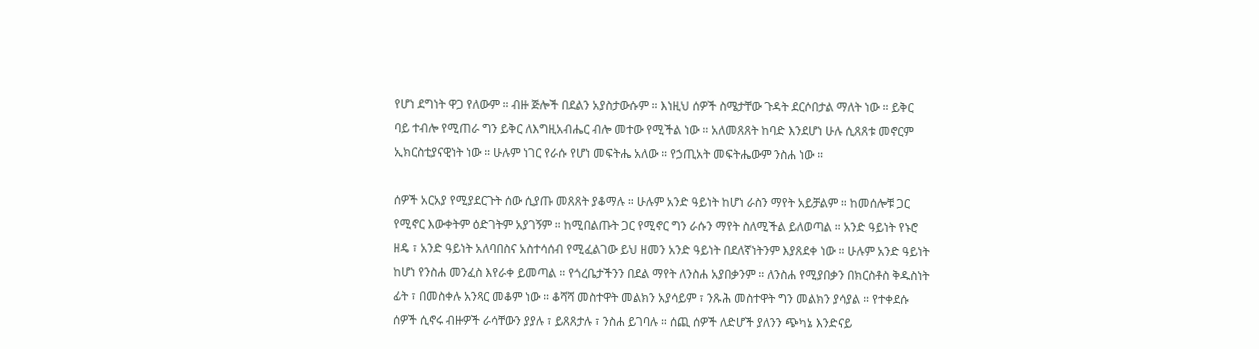የሆነ ደግነት ዋጋ የለውም ። ብዙ ጅሎች በደልን አያስታውሱም ። እነዚህ ሰዎች ስሜታቸው ጉዳት ደርሶበታል ማለት ነው ። ይቅር ባይ ተብሎ የሚጠራ ግን ይቅር ለእግዚአብሔር ብሎ መተው የሚችል ነው ። አለመጸጸት ከባድ እንደሆነ ሁሉ ሲጸጸቱ መኖርም ኢክርስቲያናዊነት ነው ። ሁሉም ነገር የራሱ የሆነ መፍትሔ አለው ። የኃጢአት መፍትሔውም ንስሐ ነው ።

ሰዎች አርአያ የሚያደርጉት ሰው ሲያጡ መጸጸት ያቆማሉ ። ሁሉም አንድ ዓይነት ከሆነ ራስን ማየት አይቻልም ። ከመሰሎቹ ጋር የሚኖር እውቀትም ዕድገትም አያገኝም ። ከሚበልጡት ጋር የሚኖር ግን ራሱን ማየት ስለሚችል ይለወጣል ። አንድ ዓይነት የኑሮ ዘዴ ፣ አንድ ዓይነት አለባበስና አስተሳሰብ የሚፈልገው ይህ ዘመን አንድ ዓይነት በደለኛነትንም እያጸደቀ ነው ። ሁሉም አንድ ዓይነት ከሆነ የንስሐ መንፈስ እየራቀ ይመጣል ። የጎረቤታችንን በደል ማየት ለንስሐ አያበቃንም ። ለንስሐ የሚያበቃን በክርስቶስ ቅዱስነት ፊት ፣ በመስቀሉ አንጻር መቆም ነው ። ቆሻሻ መስተዋት መልክን አያሳይም ፣ ንጹሕ መስተዋት ግን መልክን ያሳያል ። የተቀደሱ ሰዎች ሲኖሩ ብዙዎች ራሳቸውን ያያሉ ፣ ይጸጸታሉ ፣ ንስሐ ይገባሉ ። ሰጪ ሰዎች ለድሆች ያለንን ጭካኔ እንድናይ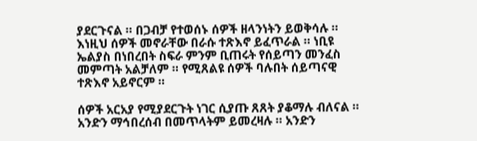ያደርጉናል ። በጋብቻ የተወሰኑ ሰዎች ዘላንነትን ይወቅሳሉ ። እነዚህ ሰዎች መኖራቸው በራሱ ተጽእኖ ይፈጥራል ። ነቢዩ ኤልያስ በነበረበት ስፍራ ምንም ቢጠሩት የሰይጣን መንፈስ መምጣት አልቻለም ። የሚጸልዩ ሰዎች ባሉበት ሰይጣናዊ ተጽእኖ አይኖርም ።

ሰዎች አርአያ የሚያደርጉት ነገር ሲያጡ ጸጸት ያቆማሉ ብለናል ። አንድን ማኅበረሰብ በመጥላትም ይመረዛሉ ። አንድን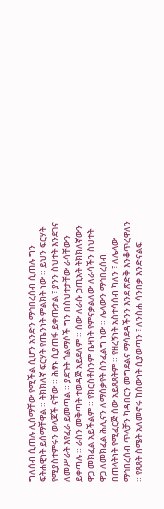ግለሰብ ሲጠሉ ሊሰማቸው የሚችል ሲሆን አንድን ማኅበረሰብ ሲጠሉ ግን ፍትሐዊነት ይሰማቸዋል ። ትክክለኛ ፍርሃት የጤንነት ምልክት ነው ። ይህን ፍርሃት የሚያስተምሩን ወላጆች ናቸው ። ሕፃኑ ሲያጠፋ ይቀጡታል ፣ ያንን ስህተት እንደገና ለመሥራት እየፈራ ይመጣል ። ያደጉት ጎልማሶች ግን በስህተታቸው ራሳቸውን ይቀጣሉ ። ራስን መቅጣት ተወዳጅ አይደለም ። ሰው ለራሱ ኃጢአት ትክክለኛውን ዋጋ መክፈል አይችልም ። የክርስቶስንም ቤዛነት የምናቃልለው ለራሳችን ስህተት ዋጋ ለመክፈል ሕሊናን ለማሰቃየት ስንፈልግ ነው ። ሌላውን ማኅበረሰብ በጠላትነት የሚፈርጅ ሰው አይጸጸትም ። የዘረኝነት አስተሳሰብ ካለን ፣ ለሌላው ማኅበረሰብ ጥላቻን ካዳበርን መግደልና ማሳደዳችንን እንደ ጽድቅ እንቆጥረዋለን ። የጸጸት ስሜት አለመኖሩ ከሰውነት ሲያወጣን ፣ ለንስሐ ሳንበቃ እንድናልፍ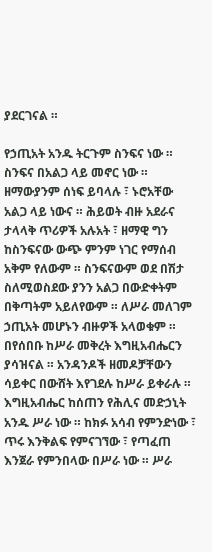ያደርገናል ።

የኃጢአት አንዱ ትርጉም ስንፍና ነው ። ስንፍና በአልጋ ላይ መኖር ነው ። ዘማውያንም ሰነፍ ይባላሉ ፣ ኑሮአቸው አልጋ ላይ ነውና ። ሕይወት ብዙ አደራና ታላላቅ ጥሪዎች አሉአት ፣ ዘማዊ ግን ከስንፍናው ውጭ ምንም ነገር የማሰብ አቅም የለውም ። ስንፍናውም ወደ በሽታ ስለሚወስደው ያንን አልጋ በውድቀትም በቅጣትም አይለየውም ። ለሥራ መለገም ኃጢአት መሆኑን ብዙዎች አላወቁም ። በየሰበቡ ከሥራ መቅረት እግዚአብሔርን ያሳዝናል ። አንዳንዶች ዘመዶቻቸውን ሳይቀር በውሸት እየገደሉ ከሥራ ይቀራሉ ። እግዚአብሔር ከሰጠን የሕሊና መድኃኒት አንዱ ሥራ ነው ። ከክፉ አሳብ የምንድነው ፣ ጥሩ እንቅልፍ የምናገኘው ፣ የጣፈጠ እንጀራ የምንበላው በሥራ ነው ። ሥራ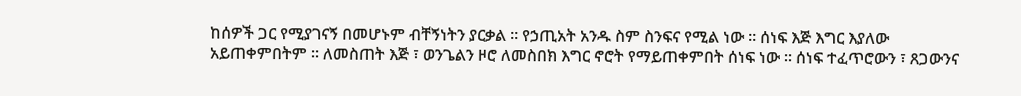ከሰዎች ጋር የሚያገናኝ በመሆኑም ብቸኝነትን ያርቃል ። የኃጢአት አንዱ ስም ስንፍና የሚል ነው ። ሰነፍ እጅ እግር እያለው አይጠቀምበትም ። ለመስጠት እጅ ፣ ወንጌልን ዞሮ ለመስበክ እግር ኖሮት የማይጠቀምበት ሰነፍ ነው ። ሰነፍ ተፈጥሮውን ፣ ጸጋውንና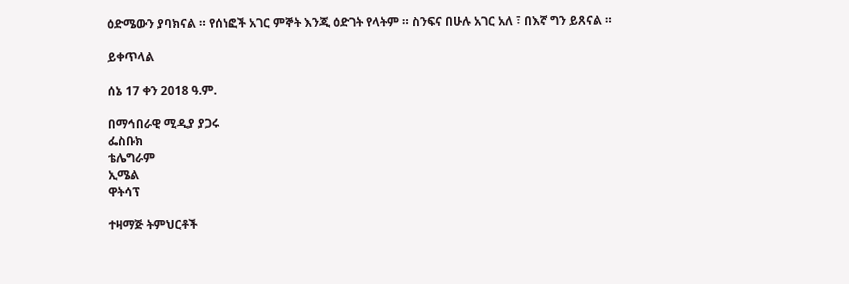ዕድሜውን ያባክናል ። የሰነፎች አገር ምኞት እንጂ ዕድገት የላትም ። ስንፍና በሁሉ አገር አለ ፣ በእኛ ግን ይጸናል ።

ይቀጥላል

ሰኔ 17 ቀን 2018 ዓ.ም.

በማኅበራዊ ሚዲያ ያጋሩ
ፌስቡክ
ቴሌግራም
ኢሜል
ዋትሳፕ

ተዛማጅ ትምህርቶች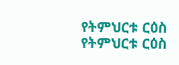የትምህርቱ ርዕስ
የትምህርቱ ርዕስ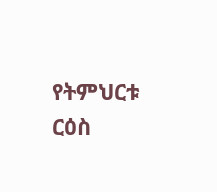የትምህርቱ ርዕስ